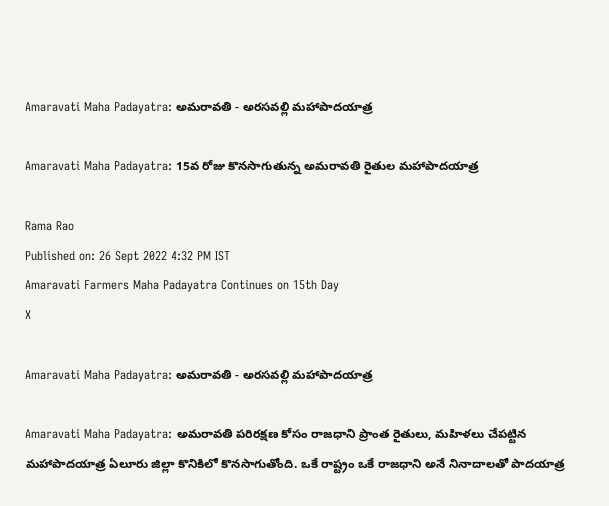Amaravati Maha Padayatra: అమరావతి - అరసవల్లి మహాపాదయాత్ర

Amaravati Maha Padayatra: 15వ రోజు కొనసాగుతున్న అమరావతి రైతుల మహాపాదయాత్ర

Rama Rao
Published on: 26 Sept 2022 4:32 PM IST
Amaravati Farmers Maha Padayatra Continues on 15th Day
X

Amaravati Maha Padayatra: అమరావతి - అరసవల్లి మహాపాదయాత్ర

Amaravati Maha Padayatra: అమరావతి పరిరక్షణ కోసం రాజధాని ప్రాంత రైతులు, మహిళలు చేపట్టిన మహాపాదయాత్ర ఏలూరు జిల్లా కొనికిలో కొనసాగుతోంది. ఒకే రాష్ట్రం ఒకే రాజధాని అనే నినాదాలతో పాదయాత్ర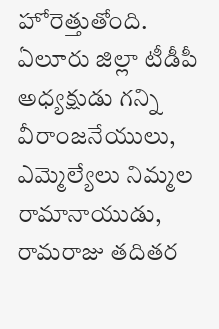హోరెత్తుతోంది. ఏలూరు జిల్లా టీడీపీ అధ్యక్షుడు గన్ని వీరాంజనేయులు, ఎమ్మెల్యేలు నిమ్మల రామానాయుడు, రామరాజు తదితర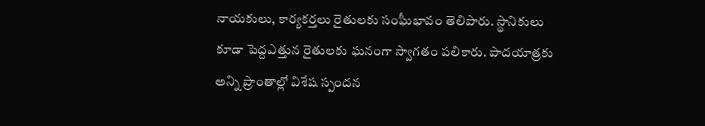నాయకులు, కార్యకర్తలు రైతులకు సంఘీభావం తెలిపారు. స్థానికులు కూడా పెద్దఎత్తున రైతులకు ఘనంగా స్వాగతం పలికారు. పాదయాత్రకు అన్ని ప్రాంతాల్లో విశేష స్పందన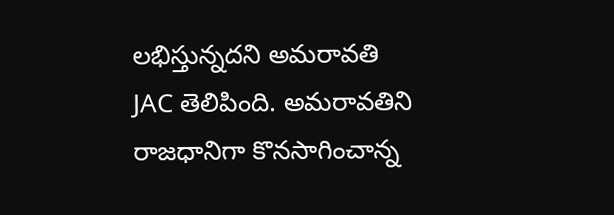లభిస్తున్నదని అమరావతి JAC తెలిపింది. అమరావతిని రాజధానిగా కొనసాగించాన్న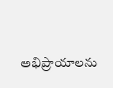అభిప్రాయాలను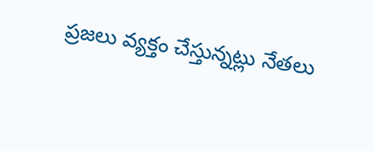ప్రజలు వ్యక్తం చేస్తున్నట్లు నేతలు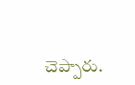చెప్పారు.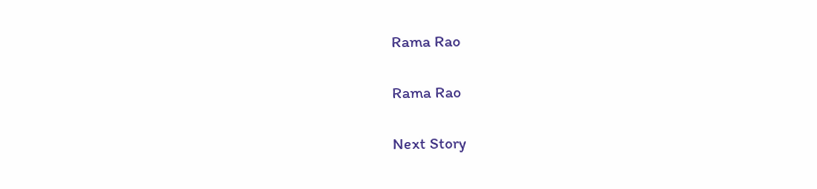Rama Rao

Rama Rao

Next Story